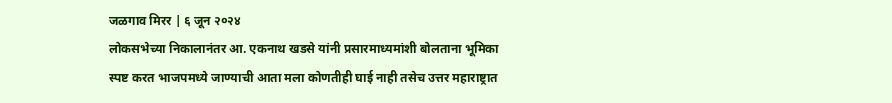जळगाव मिरर | ६ जून २०२४
लोकसभेच्या निकालानंतर आ. एकनाथ खडसे यांनी प्रसारमाध्यमांशी बोलताना भूमिका स्पष्ट करत भाजपमध्ये जाण्याची आता मला कोणतीही घाई नाही तसेच उत्तर महाराष्ट्रात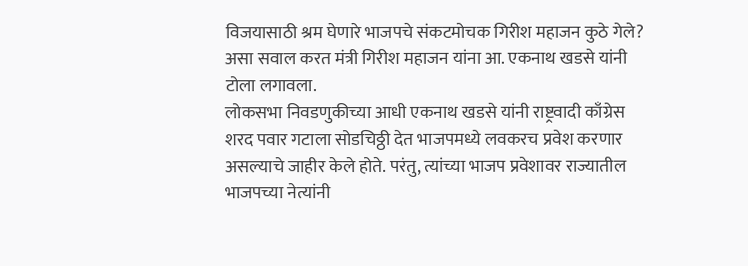विजयासाठी श्रम घेणारे भाजपचे संकटमोचक गिरीश महाजन कुठे गेले? असा सवाल करत मंत्री गिरीश महाजन यांना आ. एकनाथ खडसे यांनी टोला लगावला.
लोकसभा निवडणुकीच्या आधी एकनाथ खडसे यांनी राष्ट्रवादी काँग्रेस शरद पवार गटाला सोडचिठ्ठी देत भाजपमध्ये लवकरच प्रवेश करणार असल्याचे जाहीर केले होते. परंतु, त्यांच्या भाजप प्रवेशावर राज्यातील भाजपच्या नेत्यांनी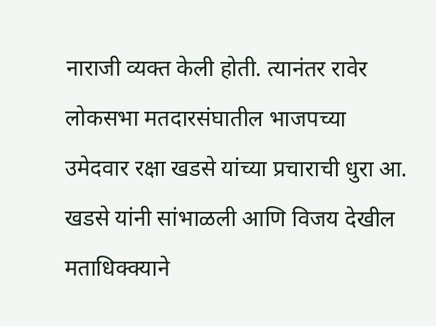नाराजी व्यक्त केली होती. त्यानंतर रावेर लोकसभा मतदारसंघातील भाजपच्या उमेदवार रक्षा खडसे यांच्या प्रचाराची धुरा आ. खडसे यांनी सांभाळली आणि विजय देखील मताधिक्क्याने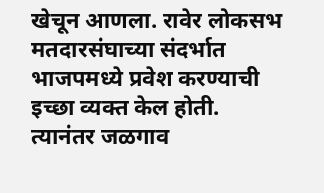खेचून आणला. रावेर लोकसभ मतदारसंघाच्या संदर्भात भाजपमध्ये प्रवेश करण्याची इच्छा व्यक्त केल होती. त्यानंतर जळगाव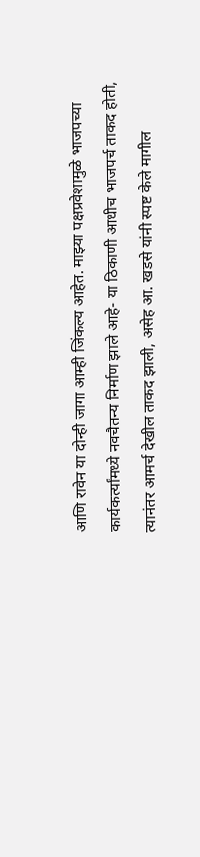आणि रावेन या दोन्ही जागा आम्ही जिंकल्य आहेत. माझ्या पक्षप्रवेशामुळे भाजपच्या कार्यकर्त्यांमध्ये नवचैतन्य निर्माण झाले आहे- या ठिकाणी आधीच भाजपर्च ताकद होती, त्यानंतर आमर्च देखील ताकद झाली, असेह आ. खडसे यांनी स्पष्ट केले मागील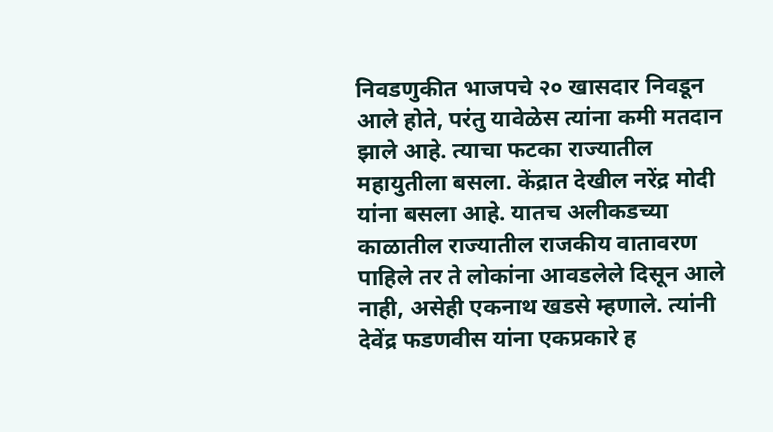निवडणुकीत भाजपचे २० खासदार निवडून आले होते, परंतु यावेळेस त्यांना कमी मतदान झाले आहे. त्याचा फटका राज्यातील महायुतीला बसला. केंद्रात देखील नरेंद्र मोदी यांना बसला आहे. यातच अलीकडच्या काळातील राज्यातील राजकीय वातावरण पाहिले तर ते लोकांना आवडलेले दिसून आले नाही, असेही एकनाथ खडसे म्हणाले. त्यांनी देवेंद्र फडणवीस यांना एकप्रकारे ह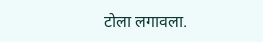टोला लगावला.